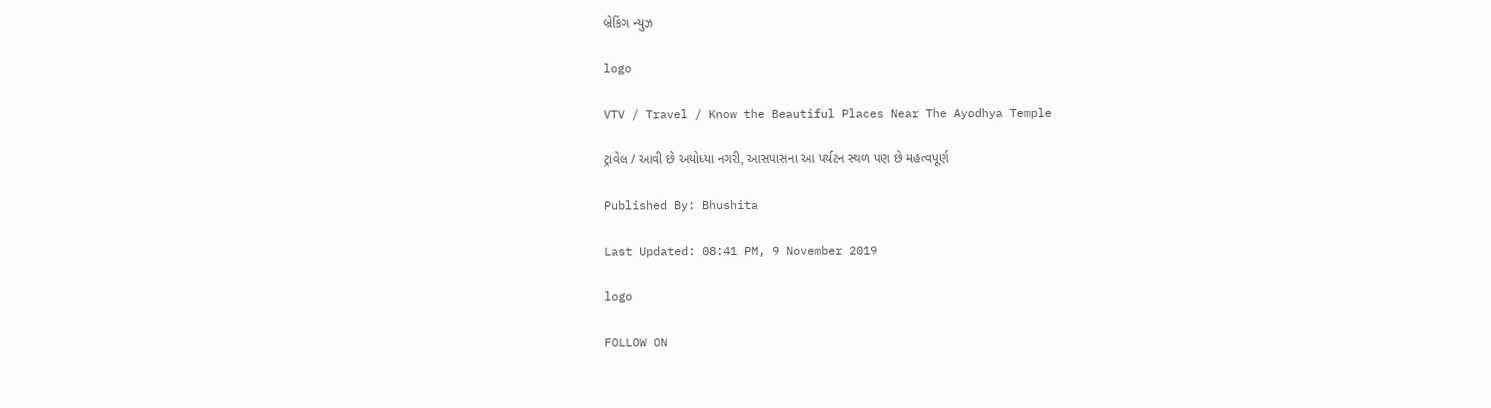બ્રેકિંગ ન્યુઝ

logo

VTV / Travel / Know the Beautiful Places Near The Ayodhya Temple

ટ્રાવેલ / આવી છે અયોધ્યા નગરી, આસપાસના આ પર્યટન સ્થળ પણ છે મહત્વપૂર્ણ

Published By: Bhushita

Last Updated: 08:41 PM, 9 November 2019

logo

FOLLOW ON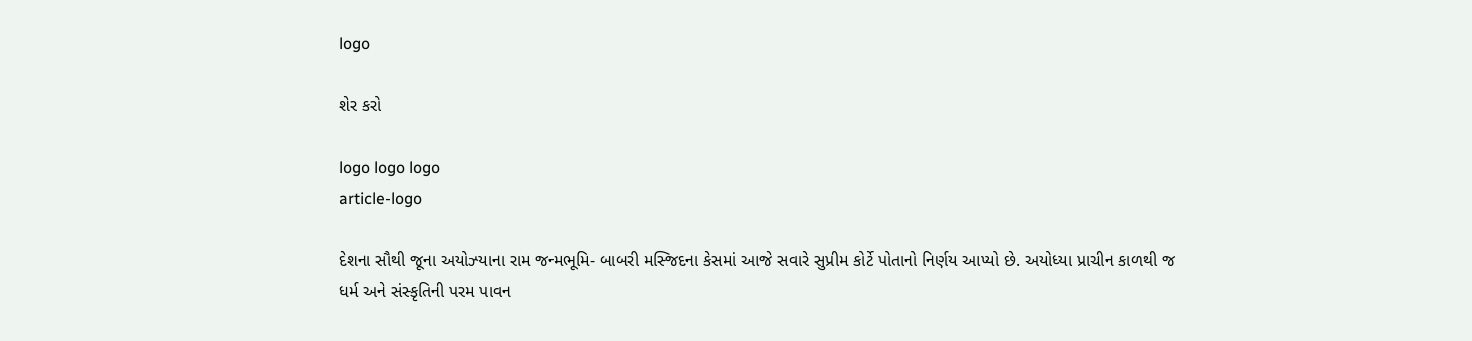logo

શેર કરો

logo logo logo
article-logo

દેશના સૌથી જૂના અયોઝ્યાના રામ જન્મભૂમિ- બાબરી મસ્જિદના કેસમાં આજે સવારે સુપ્રીમ કોર્ટે પોતાનો નિર્ણય આપ્યો છે. અયોધ્યા પ્રાચીન કાળથી જ ધર્મ અને સંસ્કૃતિની પરમ પાવન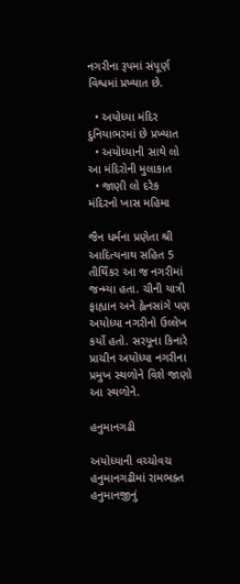નગરીના રૂપમાં સંપૂર્ણ વિશ્વમાં પ્રખ્યાત છે.

  • અયોધ્યા મંદિર દુનિયાભરમાં છે પ્રખ્યાત
  • અયોધ્યાની સાથે લો આ મંદિરોની મુલાકાત
  • જાણી લો દરેક મંદિરનો ખાસ મહિમા

જૈન ધર્મના પ્રણેતા શ્રી આદિત્યનાથ સહિત 5 તીર્થિંકર આ જ નગરીમાં જન્મ્યા હતા. ચીની યાત્રી ફાહ્યાન અને હ્વેનસાંગે પણ અયોધ્યા નગરીનો ઉલ્લેખ કર્યો હતો. સરયૂના કિનારે પ્રાચીન અયોધ્યા નગરીના પ્રમુખ સ્થળોને વિશે જાણો આ સ્થળોને.

હનુમાનગઢી

અયોધ્યાની વચ્ચોવચ હનુમાનગઢીમાં રામભક્ત હનુમાનજીનું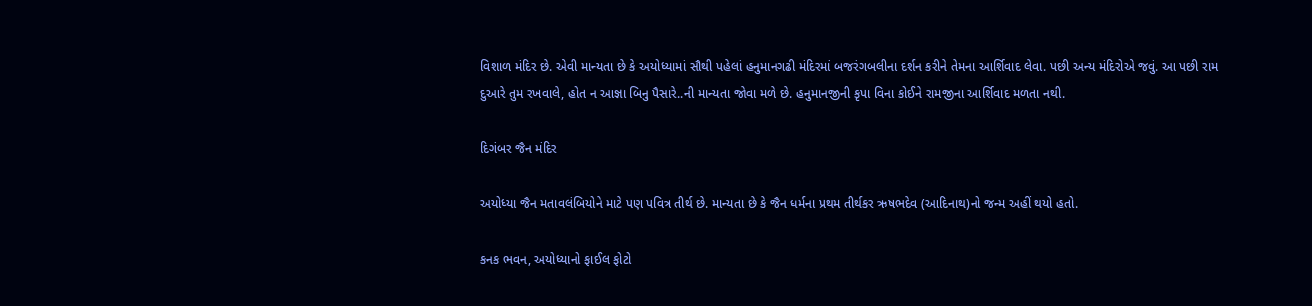વિશાળ મંદિર છે. એવી માન્યતા છે કે અયોધ્યામાં સૌથી પહેલાં હનુમાનગઢી મંદિરમાં બજરંગબલીના દર્શન કરીને તેમના આર્શિવાદ લેવા. પછી અન્ય મંદિરોએ જવું. આ પછી રામ દુઆરે તુમ રખવાલે, હોત ન આજ્ઞા બિનુ પૈસારે..ની માન્યતા જોવા મળે છે. હનુમાનજીની કૃપા વિના કોઈને રામજીના આર્શિવાદ મળતા નથી.

દિગંબર જૈન મંદિર

અયોધ્યા જૈન મતાવલંબિયોને માટે પણ પવિત્ર તીર્થ છે. માન્યતા છે કે જૈન ધર્મના પ્રથમ તીર્થકર ઋષભદેવ (આદિનાથ)નો જન્મ અહીં થયો હતો.

કનક ભવન, અયોધ્યાનો ફાઈલ ફોટો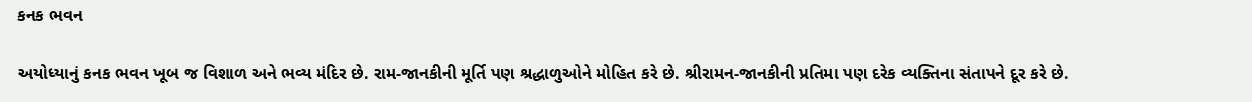કનક ભવન

અયોધ્યાનું કનક ભવન ખૂબ જ વિશાળ અને ભવ્ય મંદિર છે. રામ-જાનકીની મૂર્તિ પણ શ્રદ્ધાળુઓને મોહિત કરે છે. શ્રીરામન-જાનકીની પ્રતિમા પણ દરેક વ્યક્તિના સંતાપને દૂર કરે છે.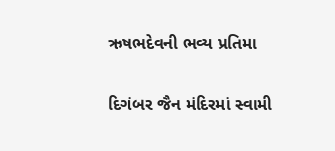ઋષભદેવની ભવ્ય પ્રતિમા

દિગંબર જૈન મંદિરમાં સ્વામી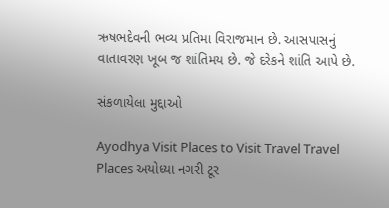ઋષભદેવની ભવ્ય પ્રતિમા વિરાજમાન છે. આસપાસનું વાતાવરણ ખૂબ જ શાંતિમય છે. જે દરેકને શાંતિ આપે છે.

સંકળાયેલા મુદ્દાઓ

Ayodhya Visit Places to Visit Travel Travel Places અયોધ્યા નગરી ટૂર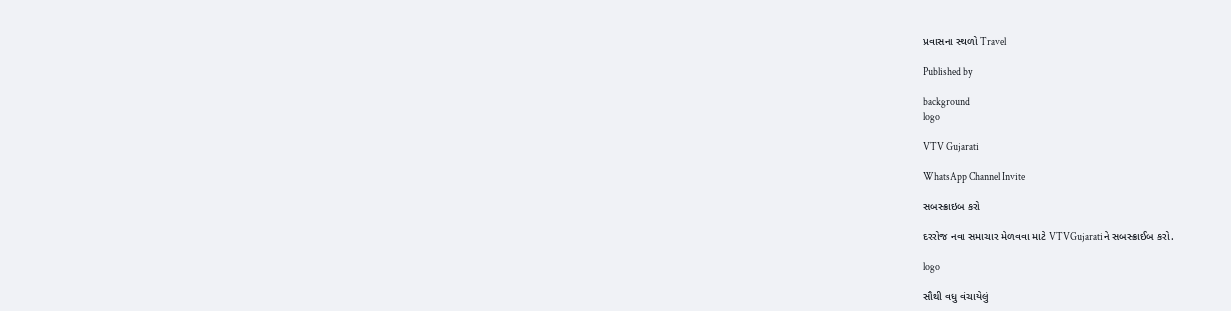પ્રવાસના સ્થળો Travel

Published by

background
logo

VTV Gujarati

WhatsApp Channel Invite

સબસ્ક્રાઇબ કરો

દરરોજ નવા સમાચાર મેળવવા માટે VTVGujaratiને સબસ્ક્રાઈબ કરો.

logo

સૌથી વધુ વંચાયેલું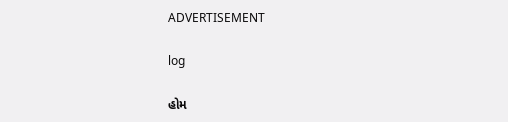ADVERTISEMENT

log

હોમ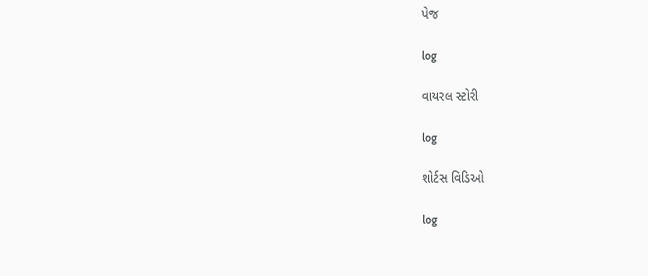પેજ

log

વાયરલ સ્ટોરી

log

શોર્ટસ વિડિઓ

log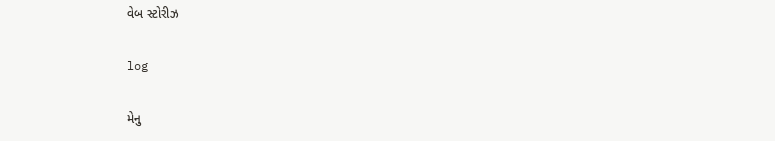વેબ સ્ટોરીઝ

log

મેનુ